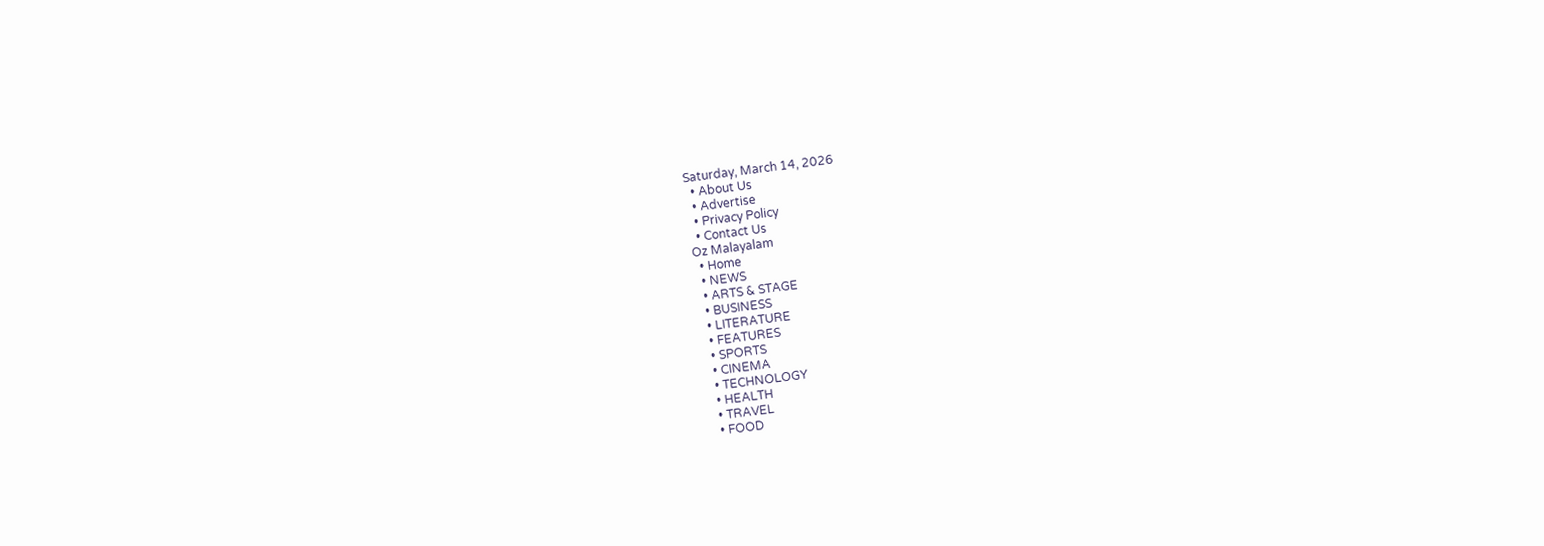Saturday, March 14, 2026
  • About Us
  • Advertise
  • Privacy Policy
  • Contact Us
Oz Malayalam
  • Home
  • NEWS
  • ARTS & STAGE
  • BUSINESS
  • LITERATURE
  • FEATURES
  • SPORTS
  • CINEMA
  • TECHNOLOGY
  • HEALTH
  • TRAVEL
  • FOOD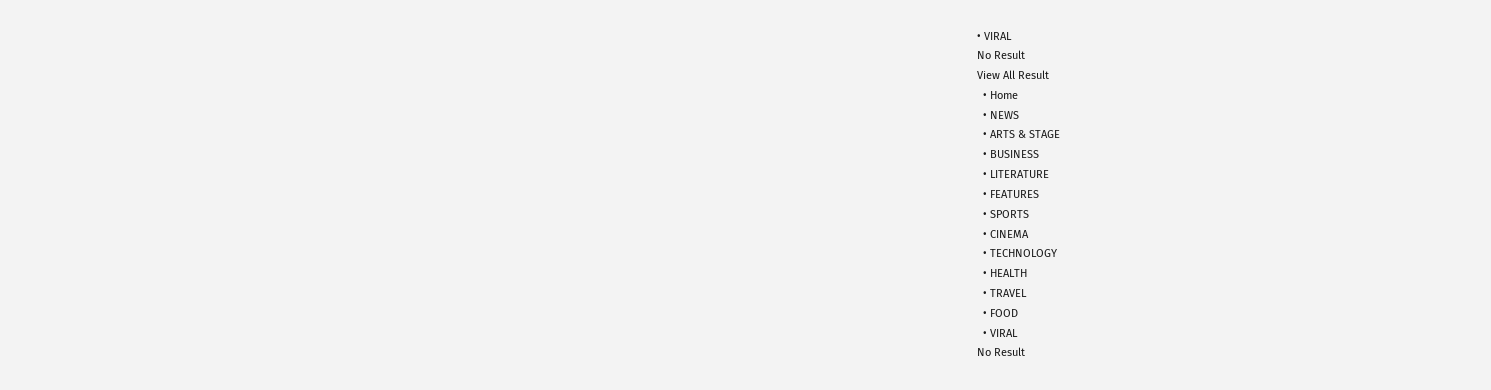• VIRAL
No Result
View All Result
  • Home
  • NEWS
  • ARTS & STAGE
  • BUSINESS
  • LITERATURE
  • FEATURES
  • SPORTS
  • CINEMA
  • TECHNOLOGY
  • HEALTH
  • TRAVEL
  • FOOD
  • VIRAL
No Result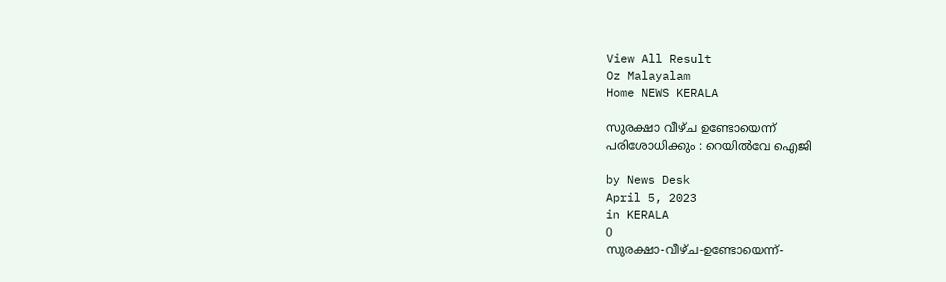View All Result
Oz Malayalam
Home NEWS KERALA

സുരക്ഷാ വീഴ്ച ഉണ്ടോയെന്ന്‌
പരിശോധിക്കും : റെയിൽവേ ഐജി

by News Desk
April 5, 2023
in KERALA
0
സുരക്ഷാ-വീഴ്ച-ഉണ്ടോയെന്ന്‌-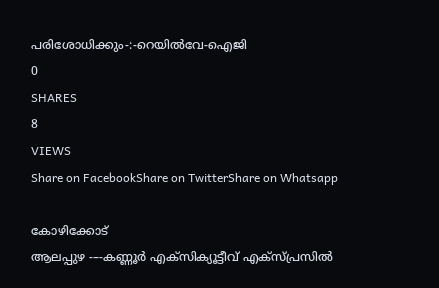പരിശോധിക്കും-:-റെയിൽവേ-ഐജി
0
SHARES
8
VIEWS
Share on FacebookShare on TwitterShare on Whatsapp

കോഴിക്കോട്
ആലപ്പുഴ -–-കണ്ണൂർ എക്സിക്യൂട്ടീവ് എക്സ്പ്രസിൽ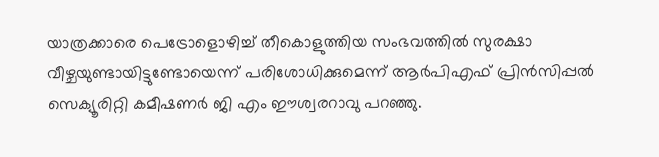യാത്രക്കാരെ പെട്രോളൊഴിച്ച് തീകൊളുത്തിയ സംഭവത്തിൽ സുരക്ഷാ വീഴ്ചയുണ്ടായിട്ടുണ്ടോയെന്ന് പരിശോധിക്കുമെന്ന് ആർപിഎഫ് പ്രിൻസിപ്പൽ സെക്യൂരിറ്റി കമീഷണർ ജി എം ഈശ്വരറാവു പറഞ്ഞു.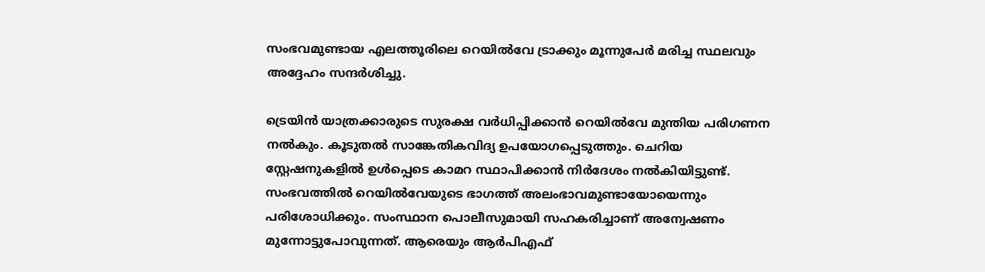സംഭവമുണ്ടായ എലത്തൂരിലെ റെയിൽവേ ട്രാക്കും മൂന്നുപേർ മരിച്ച സ്ഥലവും അദ്ദേഹം സന്ദർശിച്ചു.

ട്രെയിൻ യാത്രക്കാരുടെ സുരക്ഷ വർധിപ്പിക്കാൻ റെയിൽവേ മുന്തിയ പരിഗണന നൽകും. കൂടുതൽ സാങ്കേതികവിദ്യ ഉപയോഗപ്പെടുത്തും. ചെറിയ സ്റ്റേഷനുകളിൽ ഉൾപ്പെടെ കാമറ സ്ഥാപിക്കാൻ നിർദേശം നൽകിയിട്ടുണ്ട്. സംഭവത്തിൽ റെയിൽവേയുടെ ഭാഗത്ത് അലംഭാവമുണ്ടായോയെന്നും പരിശോധിക്കും. സംസ്ഥാന പൊലീസുമായി സഹകരിച്ചാണ് അന്വേഷണം മുന്നോട്ടുപോവുന്നത്. ആരെയും ആർപിഎഫ്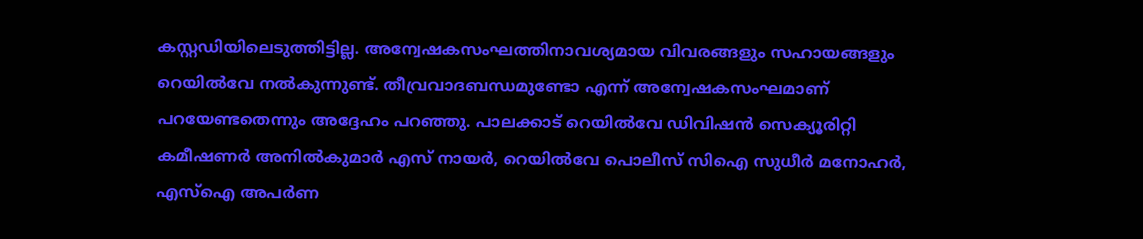കസ്റ്റഡിയിലെടുത്തിട്ടില്ല. അന്വേഷകസംഘത്തിനാവശ്യമായ വിവരങ്ങളും സഹായങ്ങളും റെയിൽവേ നൽകുന്നുണ്ട്. തീവ്രവാദബന്ധമുണ്ടോ എന്ന് അന്വേഷകസംഘമാണ് പറയേണ്ടതെന്നും അദ്ദേഹം പറഞ്ഞു. പാലക്കാട് റെയിൽവേ ഡിവിഷൻ സെക്യൂരിറ്റി കമീഷണർ അനിൽകുമാർ എസ് നായർ, റെയിൽവേ പൊലീസ് സിഐ സുധീർ മനോഹർ, എസ്ഐ അപർണ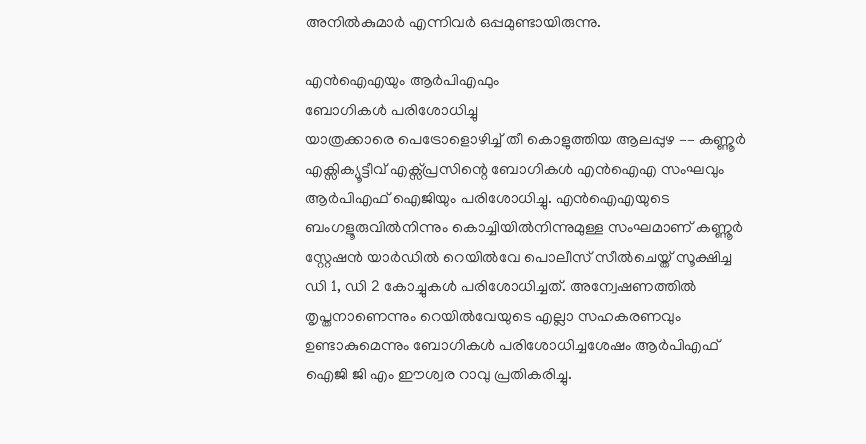അനിൽകുമാർ എന്നിവർ ഒപ്പമുണ്ടായിരുന്നു.

എൻഐഎയും ആർപിഎഫും
ബോഗികൾ പരിശോധിച്ചു
യാത്രക്കാരെ പെട്രോളൊഴിച്ച് തീ കൊളുത്തിയ ആലപ്പുഴ –– കണ്ണൂർ എക്സിക്യൂട്ടീവ് എക്സ്പ്രസിന്റെ ബോഗികൾ എൻഐഎ സംഘവും ആർപിഎഫ് ഐജിയും പരിശോധിച്ചു. എൻഐഎയുടെ ബംഗളൂരുവിൽനിന്നും കൊച്ചിയിൽനിന്നുമുള്ള സംഘമാണ് കണ്ണൂർ സ്റ്റേഷൻ യാർഡിൽ റെയിൽവേ പൊലീസ് സീൽചെയ്ത് സൂക്ഷിച്ച ഡി 1, ഡി 2 കോച്ചുകൾ പരിശോധിച്ചത്. അന്വേഷണത്തിൽ തൃപ്തനാണെന്നും റെയിൽവേയുടെ എല്ലാ സഹകരണവും ഉണ്ടാകുമെന്നും ബോഗികൾ പരിശോധിച്ചശേഷം ആർപിഎഫ് ഐജി ജി എം ഈശ്വര റാവു പ്രതികരിച്ചു.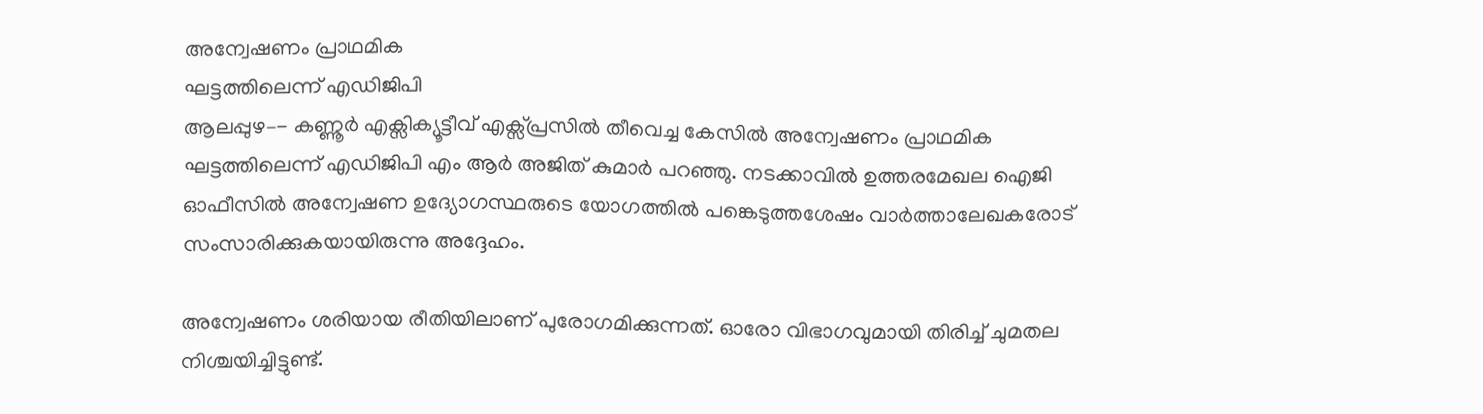അന്വേഷണം പ്രാഥമിക
ഘട്ടത്തിലെന്ന് എഡിജിപി
ആലപ്പുഴ–- കണ്ണൂർ എക്സിക്യൂട്ടീവ് എക്സ്പ്രസിൽ തീവെച്ച കേസിൽ അന്വേഷണം പ്രാഥമിക ഘട്ടത്തിലെന്ന് എഡിജിപി എം ആർ അജിത് കുമാർ പറഞ്ഞു. നടക്കാവിൽ ഉത്തരമേഖല ഐജി ഓഫീസിൽ അന്വേഷണ ഉദ്യോഗസ്ഥരുടെ യോഗത്തിൽ പങ്കെടുത്തശേഷം വാർത്താലേഖകരോട് സംസാരിക്കുകയായിരുന്നു അദ്ദേഹം.

അന്വേഷണം ശരിയായ രീതിയിലാണ് പുരോഗമിക്കുന്നത്. ഓരോ വിഭാഗവുമായി തിരിച്ച് ചുമതല നിശ്ചയിച്ചിട്ടുണ്ട്.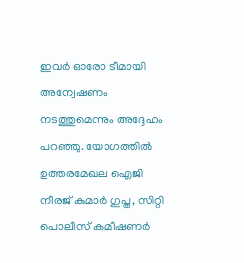ഇവർ ഓരോ ടീമായി അന്വേഷണം നടത്തുമെന്നും അദ്ദേഹം പറഞ്ഞു. യോഗത്തിൽ ഉത്തരമേഖല ഐജി നീരജ് കുമാർ ഗുപ്ത, സിറ്റി പൊലീസ് കമീഷണർ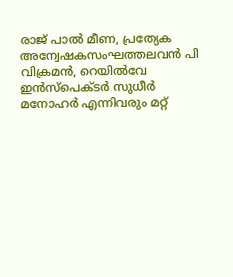രാജ് പാൽ മീണ, പ്രത്യേക അന്വേഷകസംഘത്തലവൻ പി വിക്രമൻ, റെയിൽവേ ഇൻസ്പെക്ടർ സുധീർ മനോഹർ എന്നിവരും മറ്റ്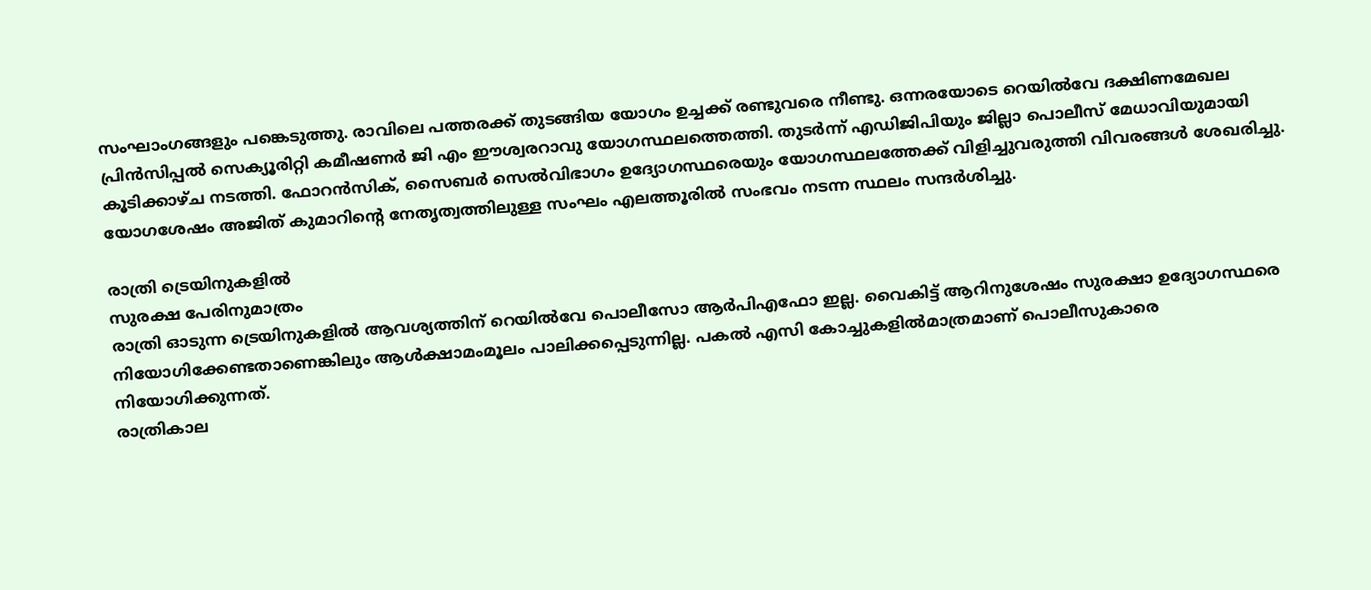സംഘാംഗങ്ങളും പങ്കെടുത്തു. രാവിലെ പത്തരക്ക് തുടങ്ങിയ യോഗം ഉച്ചക്ക് രണ്ടുവരെ നീണ്ടു. ഒന്നരയോടെ റെയിൽവേ ദക്ഷിണമേഖല പ്രിൻസിപ്പൽ സെക്യൂരിറ്റി കമീഷണർ ജി എം ഈശ്വരറാവു യോഗസ്ഥലത്തെത്തി. തുടർന്ന് എഡിജിപിയും ജില്ലാ പൊലീസ് മേധാവിയുമായി കൂടിക്കാഴ്ച നടത്തി. ഫോറൻസിക്, സൈബർ സെൽവിഭാഗം ഉദ്യോഗസ്ഥരെയും യോഗസ്ഥലത്തേക്ക് വിളിച്ചുവരുത്തി വിവരങ്ങൾ ശേഖരിച്ചു. യോഗശേഷം അജിത് കുമാറിന്റെ നേതൃത്വത്തിലുള്ള സംഘം എലത്തൂരിൽ സംഭവം നടന്ന സ്ഥലം സന്ദർശിച്ചു.

രാത്രി ട്രെയിനുകളിൽ
സുരക്ഷ പേരിനുമാത്രം
രാത്രി ഓടുന്ന ട്രെയിനുകളിൽ ആവശ്യത്തിന് റെയിൽവേ പൊലീസോ ആർപിഎഫോ ഇല്ല. വൈകിട്ട് ആറിനുശേഷം സുരക്ഷാ ഉദ്യോഗസ്ഥരെ നിയോഗിക്കേണ്ടതാണെങ്കിലും ആൾക്ഷാമംമൂലം പാലിക്കപ്പെടുന്നില്ല. പകൽ എസി കോച്ചുകളിൽമാത്രമാണ് പൊലീസുകാരെ നിയോഗിക്കുന്നത്.
രാത്രികാല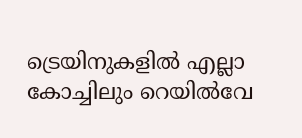ട്രെയിനുകളിൽ എല്ലാ കോച്ചിലും റെയിൽവേ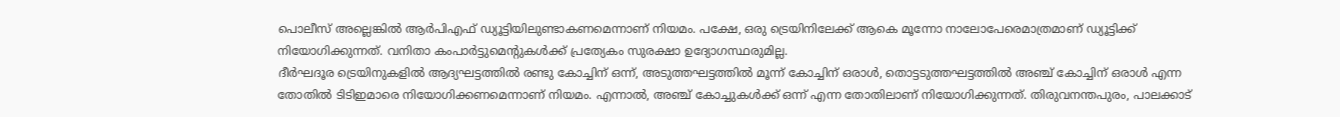പൊലീസ് അല്ലെങ്കിൽ ആർപിഎഫ് ഡ്യൂട്ടിയിലുണ്ടാകണമെന്നാണ് നിയമം. പക്ഷേ, ഒരു ട്രെയിനിലേക്ക് ആകെ മൂന്നോ നാലോപേരെമാത്രമാണ് ഡ്യൂട്ടിക്ക് നിയോഗിക്കുന്നത്. വനിതാ കംപാർട്ടുമെന്റുകൾക്ക് പ്രത്യേകം സുരക്ഷാ ഉദ്യോഗസ്ഥരുമില്ല.
ദീർഘദൂര ട്രെയിനുകളിൽ ആദ്യഘട്ടത്തിൽ രണ്ടു കോച്ചിന് ഒന്ന്, അടുത്തഘട്ടത്തിൽ മൂന്ന് കോച്ചിന് ഒരാൾ, തൊട്ടടുത്തഘട്ടത്തിൽ അഞ്ച് കോച്ചിന് ഒരാൾ എന്ന തോതിൽ ടിടിഇമാരെ നിയോഗിക്കണമെന്നാണ് നിയമം. എന്നാൽ, അഞ്ച് കോച്ചുകൾക്ക് ഒന്ന് എന്ന തോതിലാണ് നിയോഗിക്കുന്നത്. തിരുവനന്തപുരം, പാലക്കാട്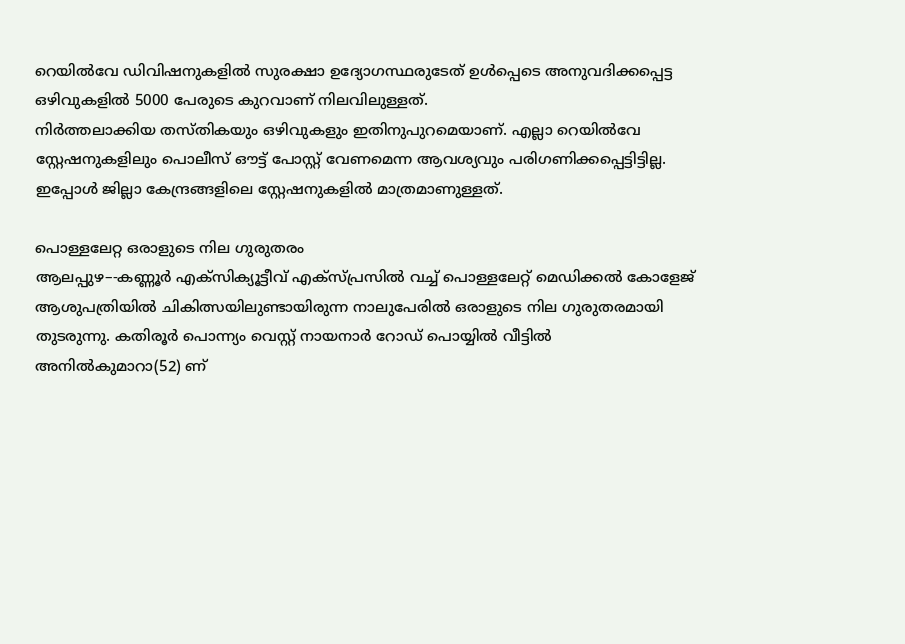റെയിൽവേ ഡിവിഷനുകളിൽ സുരക്ഷാ ഉദ്യോഗസ്ഥരുടേത് ഉൾപ്പെടെ അനുവദിക്കപ്പെട്ട ഒഴിവുകളിൽ 5000 പേരുടെ കുറവാണ് നിലവിലുള്ളത്.
നിർത്തലാക്കിയ തസ്തികയും ഒഴിവുകളും ഇതിനുപുറമെയാണ്. എല്ലാ റെയിൽവേ സ്റ്റേഷനുകളിലും പൊലീസ് ഔട്ട് പോസ്റ്റ് വേണമെന്ന ആവശ്യവും പരിഗണിക്കപ്പെട്ടിട്ടില്ല. ഇപ്പോൾ ജില്ലാ കേന്ദ്രങ്ങളിലെ സ്റ്റേഷനുകളിൽ മാത്രമാണുള്ളത്.

പൊള്ളലേറ്റ ഒരാളുടെ നില ഗുരുതരം
ആലപ്പുഴ–-കണ്ണൂർ എക്സിക്യൂട്ടീവ് എക്സ്പ്രസിൽ വച്ച് പൊള്ളലേറ്റ് മെഡിക്കൽ കോളേജ് ആശുപത്രിയിൽ ചികിത്സയിലുണ്ടായിരുന്ന നാലുപേരിൽ ഒരാളുടെ നില ഗുരുതരമായി തുടരുന്നു. കതിരൂർ പൊന്ന്യം വെസ്റ്റ് നായനാർ റോഡ് പൊയ്യിൽ വീട്ടിൽ അനിൽകുമാറാ(52) ണ്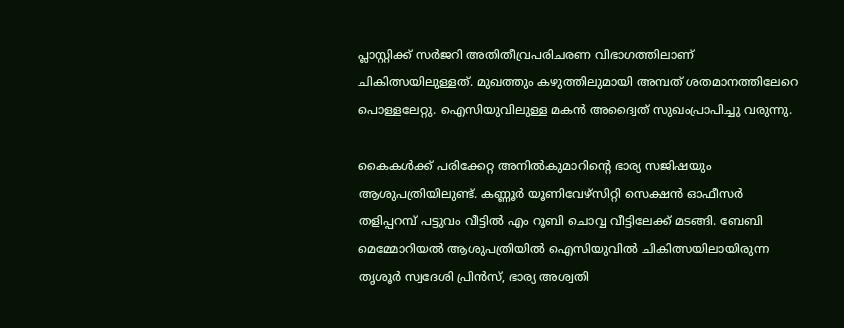പ്ലാസ്റ്റിക്ക് സർജറി അതിതീവ്രപരിചരണ വിഭാഗത്തിലാണ് ചികിത്സയിലുള്ളത്. മുഖത്തും കഴുത്തിലുമായി അമ്പത് ശതമാനത്തിലേറെ പൊള്ളലേറ്റു. ഐസിയുവിലുള്ള മകൻ അദ്വൈത് സുഖംപ്രാപിച്ചു വരുന്നു.

കൈകൾക്ക് പരിക്കേറ്റ അനിൽകുമാറിന്റെ ഭാര്യ സജിഷയും ആശുപത്രിയിലുണ്ട്. കണ്ണൂർ യൂണിവേഴ്സിറ്റി സെക്ഷൻ ഓഫീസർ തളിപ്പറമ്പ് പട്ടുവം വീട്ടിൽ എം റൂബി ചൊവ്വ വീട്ടിലേക്ക് മടങ്ങി. ബേബി മെമ്മോറിയൽ ആശുപത്രിയിൽ ഐസിയുവിൽ ചികിത്സയിലായിരുന്ന തൃശൂർ സ്വദേശി പ്രിൻസ്, ഭാര്യ അശ്വതി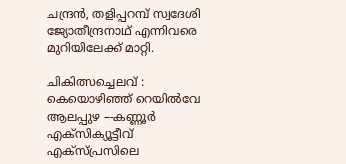ചന്ദ്രൻ, തളിപ്പറമ്പ് സ്വദേശി ജ്യോതീന്ദ്രനാഥ് എന്നിവരെ മുറിയിലേക്ക് മാറ്റി.

ചികിത്സച്ചെലവ് : കെയൊഴിഞ്ഞ് റെയിൽവേ
ആലപ്പുഴ –-കണ്ണൂർ എക്സിക്യൂട്ടീവ് എക്സ്പ്രസിലെ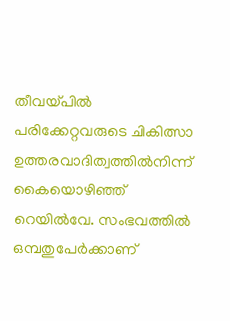തീവയ്പിൽ പരിക്കേറ്റവരുടെ ചികിത്സാ ഉത്തരവാദിത്വത്തിൽനിന്ന് കൈയൊഴിഞ്ഞ് റെയിൽവേ. സംഭവത്തിൽ ഒമ്പതുപേർക്കാണ്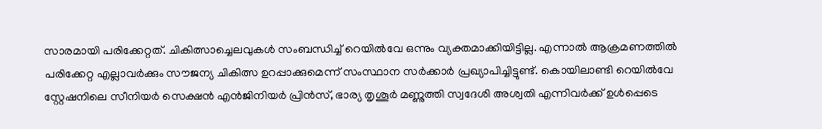സാരമായി പരിക്കേറ്റത്. ചികിത്സാച്ചെലവുകൾ സംബന്ധിച്ച് റെയിൽവേ ഒന്നും വ്യക്തമാക്കിയിട്ടില്ല. എന്നാൽ ആക്രമണത്തിൽ പരിക്കേറ്റ എല്ലാവർക്കും സൗജന്യ ചികിത്സ ഉറപ്പാക്കുമെന്ന് സംസ്ഥാന സർക്കാർ പ്രഖ്യാപിച്ചിട്ടുണ്ട്. കൊയിലാണ്ടി റെയിൽവേ സ്റ്റേഷനിലെ സീനിയർ സെക്ഷൻ എൻജിനിയർ പ്രിൻസ്, ഭാര്യ തൃശൂർ മണ്ണുത്തി സ്വദേശി അശ്വതി എന്നിവർക്ക് ഉൾപ്പെടെ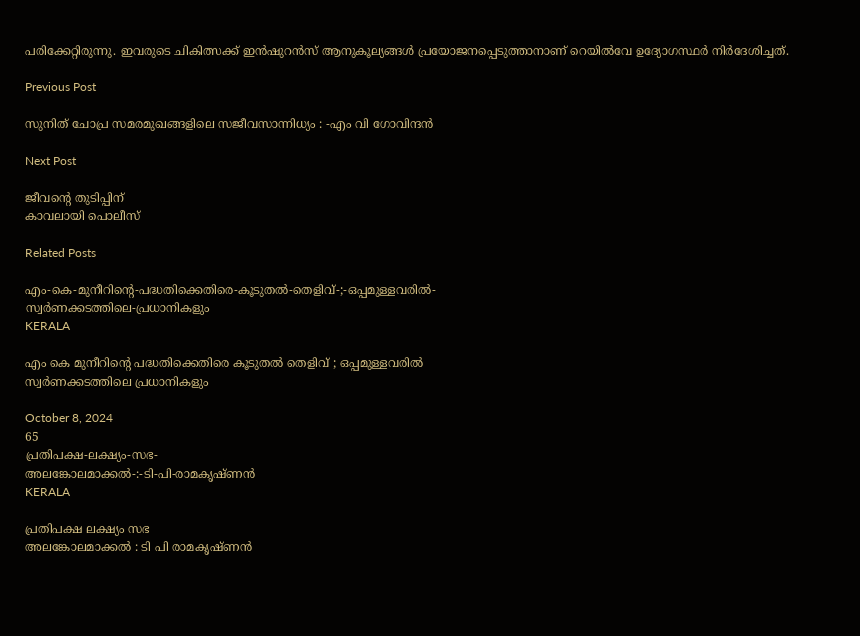പരിക്കേറ്റിരുന്നു. ഇവരുടെ ചികിത്സക്ക് ഇൻഷുറൻസ് ആനുകൂല്യങ്ങൾ പ്രയോജനപ്പെടുത്താനാണ് റെയിൽവേ ഉദ്യോഗസ്ഥർ നിർദേശിച്ചത്.

Previous Post

സുനിത്‌ ചോപ്ര സമരമുഖങ്ങളിലെ സജീവസാന്നിധ്യം : -എം വി ഗോവിന്ദൻ

Next Post

ജീവന്റെ തുടിപ്പിന്
കാവലായി പൊലീസ്

Related Posts

എം-കെ-മുനീറിന്റെ-പദ്ധതിക്കെതിരെ-കൂടുതൽ-തെളിവ്‌-;-ഒപ്പമുള്ളവരിൽ-
സ്വർണക്കടത്തിലെ-പ്രധാനികളും
KERALA

എം കെ മുനീറിന്റെ പദ്ധതിക്കെതിരെ കൂടുതൽ തെളിവ്‌ ; ഒപ്പമുള്ളവരിൽ
സ്വർണക്കടത്തിലെ പ്രധാനികളും

October 8, 2024
65
പ്രതിപക്ഷ-ലക്ഷ്യം-സഭ-
അലങ്കോലമാക്കൽ-:-ടി-പി-രാമകൃഷ്‌ണൻ
KERALA

പ്രതിപക്ഷ ലക്ഷ്യം സഭ
അലങ്കോലമാക്കൽ : ടി പി രാമകൃഷ്‌ണൻ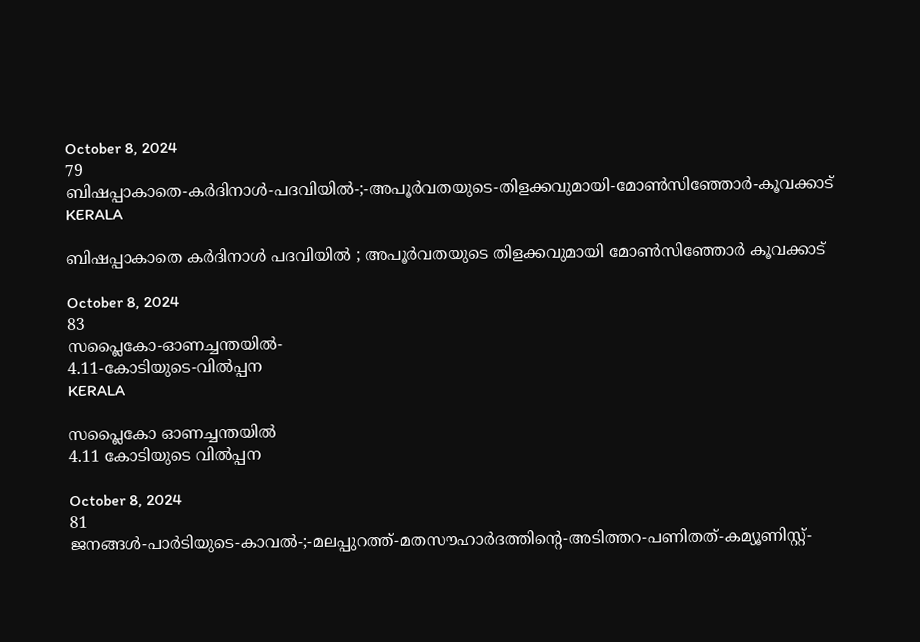October 8, 2024
79
ബിഷപ്പാകാതെ-കർദിനാൾ-പദവിയിൽ-;-അപൂർവതയുടെ-തിളക്കവുമായി-മോൺസിഞ്ഞോർ-കൂവക്കാട്‌
KERALA

ബിഷപ്പാകാതെ കർദിനാൾ പദവിയിൽ ; അപൂർവതയുടെ തിളക്കവുമായി മോൺസിഞ്ഞോർ കൂവക്കാട്‌

October 8, 2024
83
സപ്ലൈകോ-ഓണച്ചന്തയിൽ-
4.11-കോടിയുടെ-വിൽപ്പന
KERALA

സപ്ലൈകോ ഓണച്ചന്തയിൽ
4.11 കോടിയുടെ വിൽപ്പന

October 8, 2024
81
ജനങ്ങൾ-പാർടിയുടെ-കാവൽ-;-മലപ്പുറത്ത്-മതസൗഹാർദത്തിന്റെ-അടിത്തറ-പണിതത്-കമ്യൂണിസ്റ്റ്-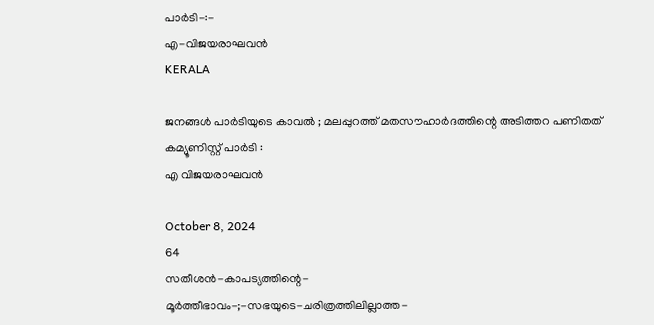പാർടി-:-
എ-വിജയരാഘവൻ
KERALA

ജനങ്ങൾ പാർടിയുടെ കാവൽ ; മലപ്പുറത്ത് മതസൗഹാർദത്തിന്റെ അടിത്തറ പണിതത് കമ്യൂണിസ്റ്റ് പാർടി :
എ വിജയരാഘവൻ

October 8, 2024
64
സതീശൻ-കാപട്യത്തിന്റെ-
മൂർത്തീഭാവം-;-സഭയുടെ-ചരിത്രത്തിലില്ലാത്ത-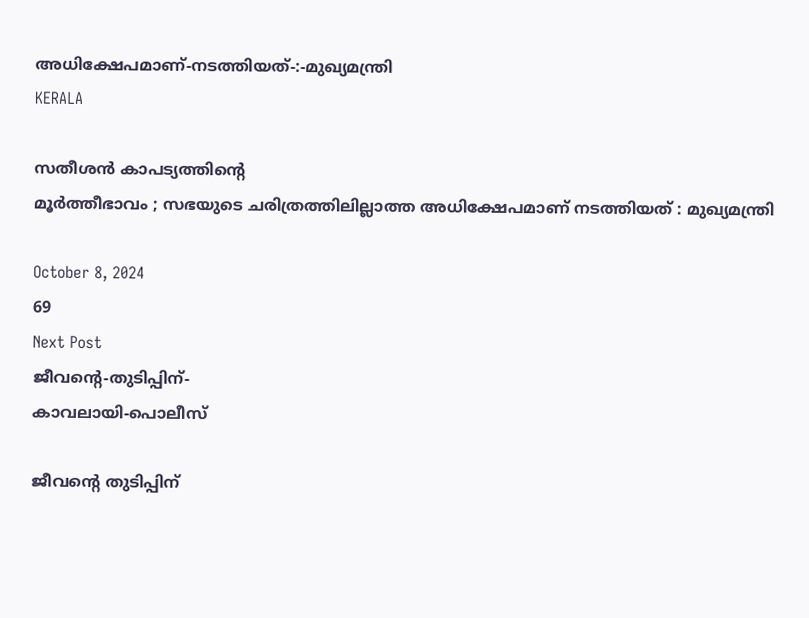അധിക്ഷേപമാണ്‌-നടത്തിയത്‌-:-മുഖ്യമന്ത്രി
KERALA

സതീശൻ കാപട്യത്തിന്റെ
മൂർത്തീഭാവം ; സഭയുടെ ചരിത്രത്തിലില്ലാത്ത അധിക്ഷേപമാണ്‌ നടത്തിയത്‌ : മുഖ്യമന്ത്രി

October 8, 2024
69
Next Post
ജീവന്റെ-തുടിപ്പിന്-
കാവലായി-പൊലീസ്

ജീവന്റെ തുടിപ്പിന്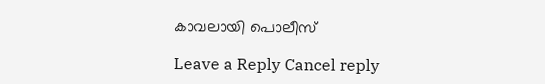കാവലായി പൊലീസ്

Leave a Reply Cancel reply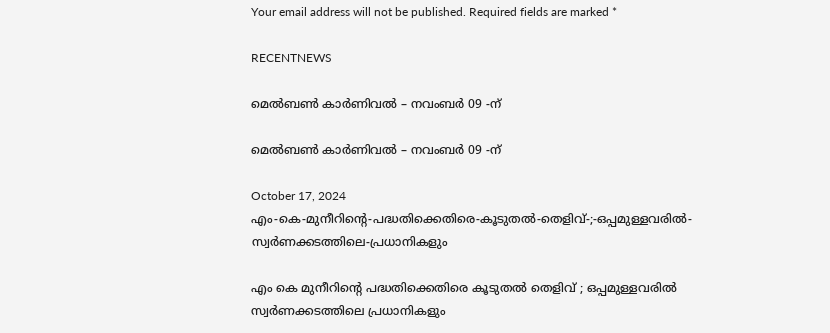Your email address will not be published. Required fields are marked *

RECENTNEWS

മെൽബൺ കാർണിവൽ – നവംബർ 09 -ന്

മെൽബൺ കാർണിവൽ – നവംബർ 09 -ന്

October 17, 2024
എം-കെ-മുനീറിന്റെ-പദ്ധതിക്കെതിരെ-കൂടുതൽ-തെളിവ്‌-;-ഒപ്പമുള്ളവരിൽ-
സ്വർണക്കടത്തിലെ-പ്രധാനികളും

എം കെ മുനീറിന്റെ പദ്ധതിക്കെതിരെ കൂടുതൽ തെളിവ്‌ ; ഒപ്പമുള്ളവരിൽ
സ്വർണക്കടത്തിലെ പ്രധാനികളും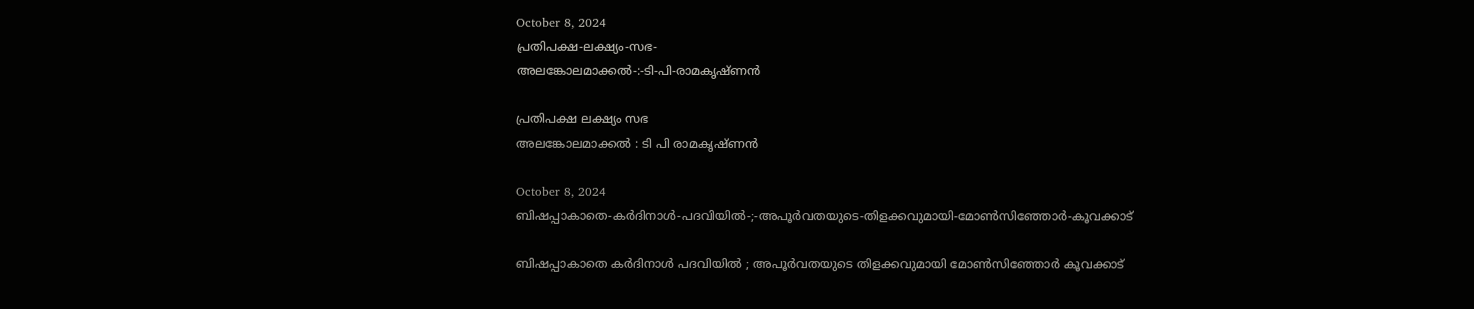October 8, 2024
പ്രതിപക്ഷ-ലക്ഷ്യം-സഭ-
അലങ്കോലമാക്കൽ-:-ടി-പി-രാമകൃഷ്‌ണൻ

പ്രതിപക്ഷ ലക്ഷ്യം സഭ
അലങ്കോലമാക്കൽ : ടി പി രാമകൃഷ്‌ണൻ

October 8, 2024
ബിഷപ്പാകാതെ-കർദിനാൾ-പദവിയിൽ-;-അപൂർവതയുടെ-തിളക്കവുമായി-മോൺസിഞ്ഞോർ-കൂവക്കാട്‌

ബിഷപ്പാകാതെ കർദിനാൾ പദവിയിൽ ; അപൂർവതയുടെ തിളക്കവുമായി മോൺസിഞ്ഞോർ കൂവക്കാട്‌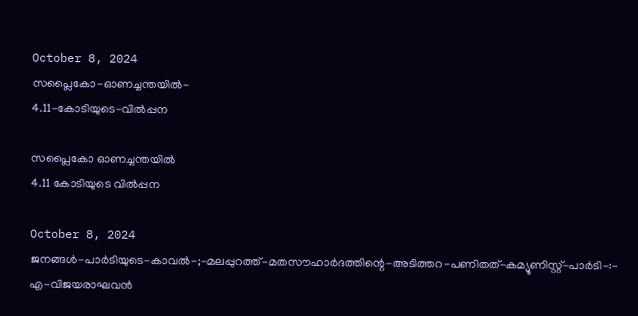October 8, 2024
സപ്ലൈകോ-ഓണച്ചന്തയിൽ-
4.11-കോടിയുടെ-വിൽപ്പന

സപ്ലൈകോ ഓണച്ചന്തയിൽ
4.11 കോടിയുടെ വിൽപ്പന

October 8, 2024
ജനങ്ങൾ-പാർടിയുടെ-കാവൽ-;-മലപ്പുറത്ത്-മതസൗഹാർദത്തിന്റെ-അടിത്തറ-പണിതത്-കമ്യൂണിസ്റ്റ്-പാർടി-:-
എ-വിജയരാഘവൻ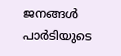ജനങ്ങൾ പാർടിയുടെ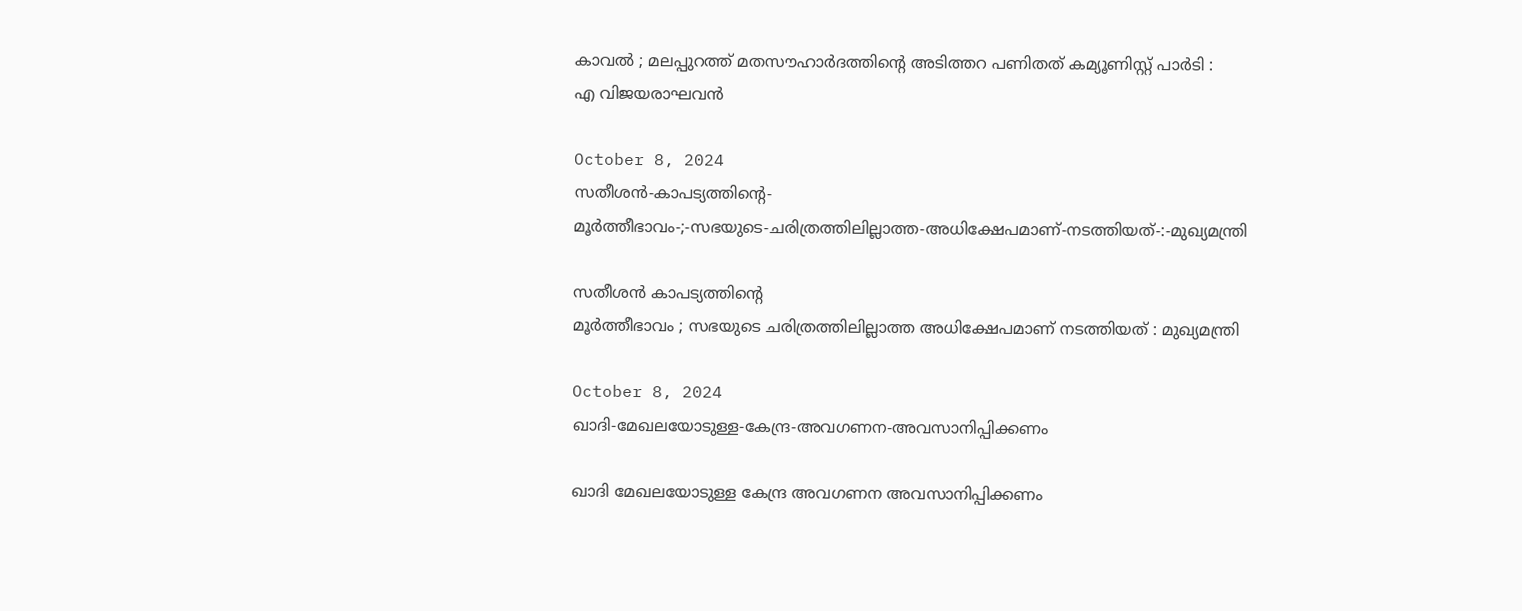കാവൽ ; മലപ്പുറത്ത് മതസൗഹാർദത്തിന്റെ അടിത്തറ പണിതത് കമ്യൂണിസ്റ്റ് പാർടി :
എ വിജയരാഘവൻ

October 8, 2024
സതീശൻ-കാപട്യത്തിന്റെ-
മൂർത്തീഭാവം-;-സഭയുടെ-ചരിത്രത്തിലില്ലാത്ത-അധിക്ഷേപമാണ്‌-നടത്തിയത്‌-:-മുഖ്യമന്ത്രി

സതീശൻ കാപട്യത്തിന്റെ
മൂർത്തീഭാവം ; സഭയുടെ ചരിത്രത്തിലില്ലാത്ത അധിക്ഷേപമാണ്‌ നടത്തിയത്‌ : മുഖ്യമന്ത്രി

October 8, 2024
ഖാദി-മേഖലയോടുള്ള-കേന്ദ്ര-അവഗണന-അവസാനിപ്പിക്കണം

ഖാദി മേഖലയോടുള്ള കേന്ദ്ര അവഗണന അവസാനിപ്പിക്കണം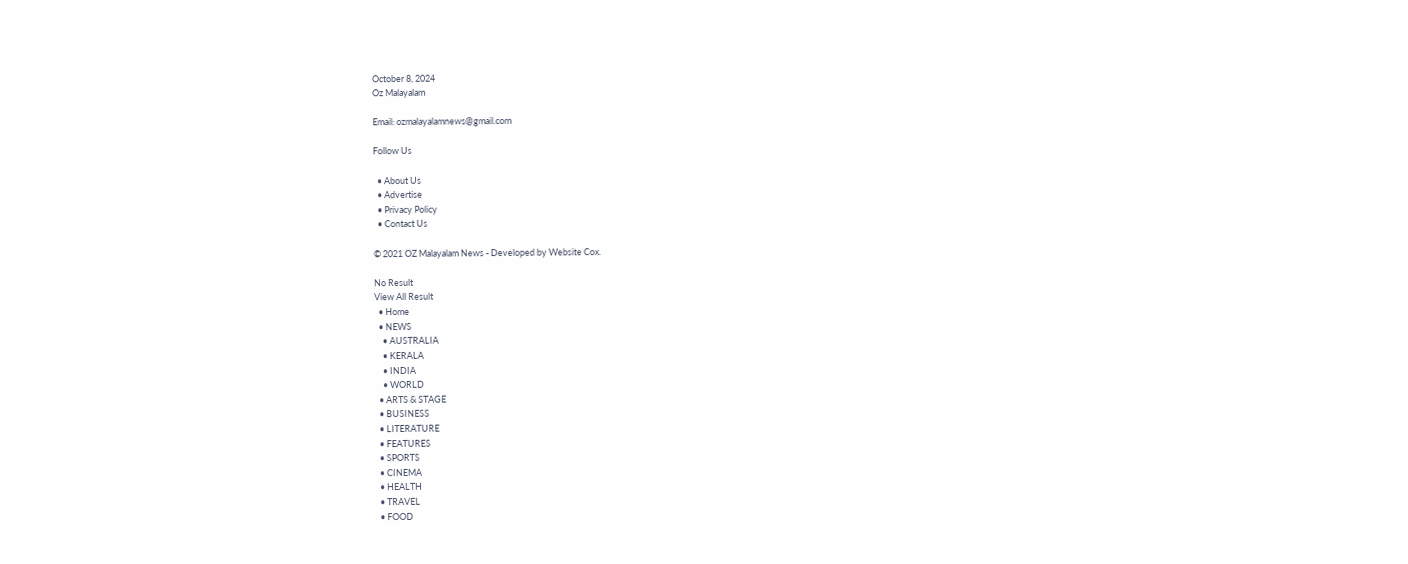October 8, 2024
Oz Malayalam

Email: ozmalayalamnews@gmail.com

Follow Us

  • About Us
  • Advertise
  • Privacy Policy
  • Contact Us

© 2021 OZ Malayalam News - Developed by Website Cox.

No Result
View All Result
  • Home
  • NEWS
    • AUSTRALIA
    • KERALA
    • INDIA
    • WORLD
  • ARTS & STAGE
  • BUSINESS
  • LITERATURE
  • FEATURES
  • SPORTS
  • CINEMA
  • HEALTH
  • TRAVEL
  • FOOD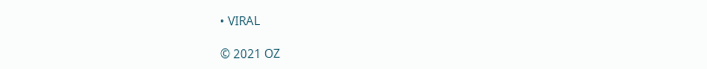• VIRAL

© 2021 OZ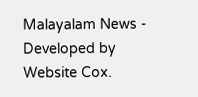Malayalam News - Developed by Website Cox.